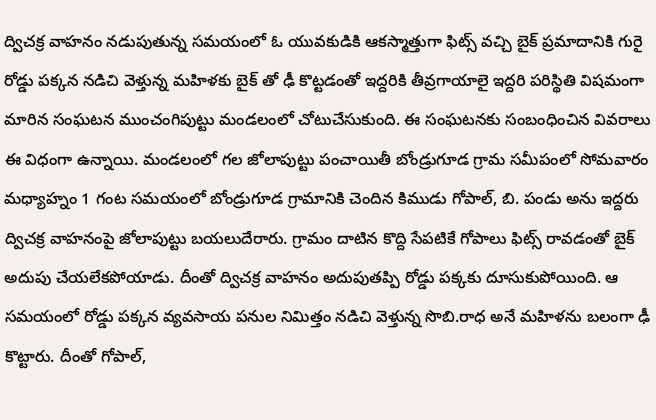ద్విచక్ర వాహనం నడుపుతున్న సమయంలో ఓ యువకుడికి ఆకస్మాత్తుగా ఫిట్స్ వచ్చి బైక్ ప్రమాదానికి గురై రోడ్డు పక్కన నడిచి వెళ్తున్న మహిళకు బైక్ తో ఢీ కొట్టడంతో ఇద్దరికి తీవ్రగాయాలై ఇద్దరి పరిస్థితి విషమంగా మారిన సంఘటన ముంచంగిపుట్టు మండలంలో చోటుచేసుకుంది. ఈ సంఘటనకు సంబంధించిన వివరాలు ఈ విధంగా ఉన్నాయి. మండలంలో గల జోలాపుట్టు పంచాయితీ బోండ్రుగూడ గ్రామ సమీపంలో సోమవారం మధ్యాహ్నం 1 గంట సమయంలో బోండ్రుగూడ గ్రామానికి చెందిన కిముడు గోపాల్, బి. పండు అను ఇద్దరు ద్విచక్ర వాహనంపై జోలాపుట్టు బయలుదేరారు. గ్రామం దాటిన కొద్ది సేపటికే గోపాలు ఫిట్స్ రావడంతో బైక్ అదుపు చేయలేకపోయాడు. దీంతో ద్విచక్ర వాహనం అదుపుతప్పి రోడ్డు పక్కకు దూసుకుపోయింది. ఆ సమయంలో రోడ్డు పక్కన వ్యవసాయ పనుల నిమిత్తం నడిచి వెళ్తున్న సొబి.రాధ అనే మహిళను బలంగా ఢీ కొట్టారు. దీంతో గోపాల్,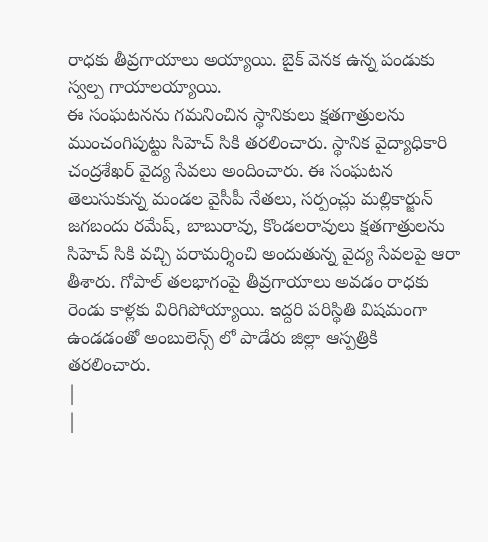రాధకు తీవ్రగాయాలు అయ్యాయి. బైక్ వెనక ఉన్న పండుకు స్వల్ప గాయాలయ్యాయి.
ఈ సంఘటనను గమనించిన స్థానికులు క్షతగాత్రులను ముంచంగిపుట్టు సిహెచ్ సికి తరలించారు. స్థానిక వైద్యాధికారి చంద్రశేఖర్ వైద్య సేవలు అందించారు. ఈ సంఘటన తెలుసుకున్న మండల వైసీపీ నేతలు, సర్పంచ్లు మల్లికార్జున్ జగబందు రమేష్, బాబురావు, కొండలరావులు క్షతగాత్రులను సిహెచ్ సికి వచ్చి పరామర్శించి అందుతున్న వైద్య సేవలపై ఆరా తీశారు. గోపాల్ తలభాగంపై తీవ్రగాయాలు అవడం రాధకు రెండు కాళ్లకు విరిగిపోయ్యాయి. ఇద్దరి పరిస్థితి విషమంగా ఉండడంతో అంబులెన్స్ లో పాడేరు జిల్లా ఆస్పత్రికి తరలించారు.
|
|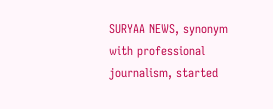SURYAA NEWS, synonym with professional journalism, started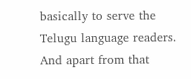basically to serve the Telugu language readers. And apart from that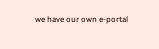we have our own e-portal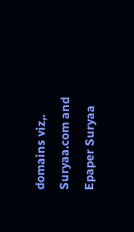domains viz,. Suryaa.com and Epaper Suryaa